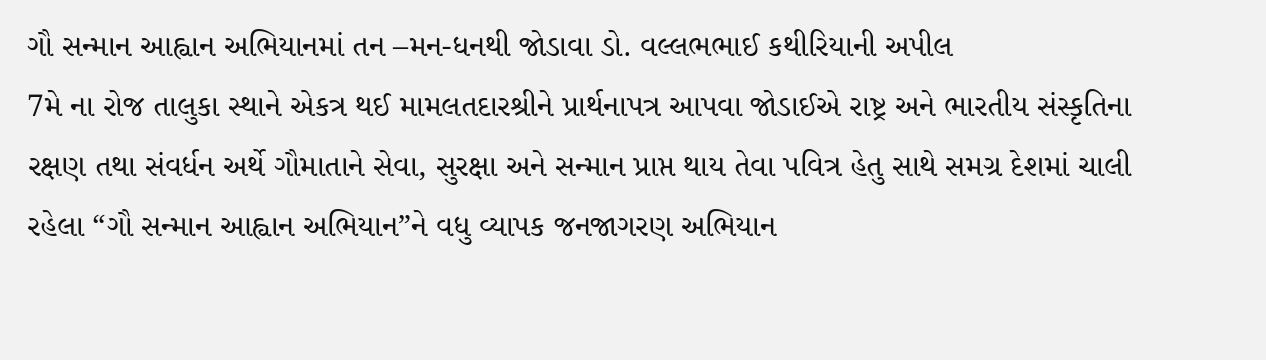ગૌ સન્માન આહ્વાન અભિયાનમાં તન –મન-ધનથી જોડાવા ડો. વલ્લભભાઈ કથીરિયાની અપીલ
7મે ના રોજ તાલુકા સ્થાને એકત્ર થઈ મામલતદારશ્રીને પ્રાર્થનાપત્ર આપવા જોડાઈએ રાષ્ટ્ર અને ભારતીય સંસ્કૃતિના રક્ષણ તથા સંવર્ધન અર્થે ગૌમાતાને સેવા, સુરક્ષા અને સન્માન પ્રાપ્ત થાય તેવા પવિત્ર હેતુ સાથે સમગ્ર દેશમાં ચાલી રહેલા “ગૌ સન્માન આહ્વાન અભિયાન”ને વધુ વ્યાપક જનજાગરણ અભિયાન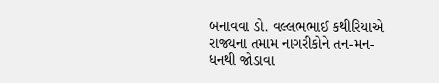બનાવવા ડો. વલ્લભભાઈ કથીરિયાએ રાજ્યના તમામ નાગરીકોને તન-મન-ધનથી જોડાવા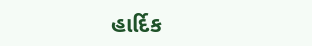હાર્દિક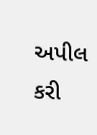અપીલ કરી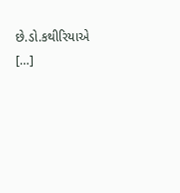છે.ડો.કથીરિયાએ […]